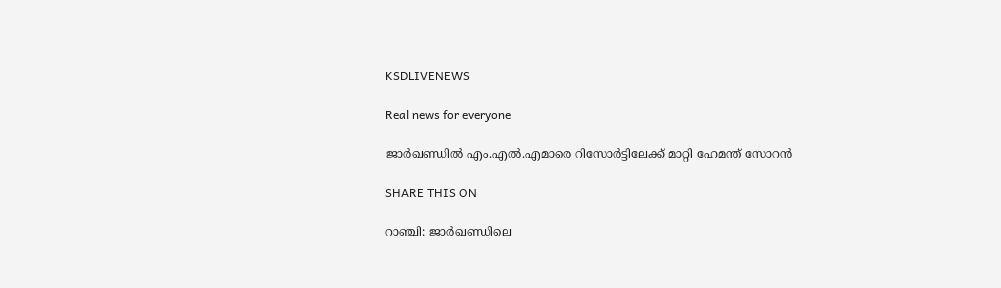KSDLIVENEWS

Real news for everyone

ജാര്‍ഖണ്ഡില്‍ എം.എല്‍.എമാരെ റിസോര്‍ട്ടിലേക്ക് മാറ്റി ഹേമന്ത് സോറന്‍

SHARE THIS ON

റാഞ്ചി: ജാര്‍ഖണ്ഡിലെ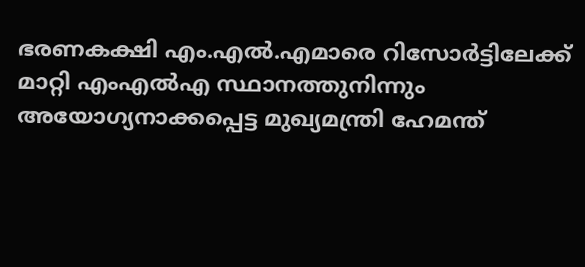ഭരണകക്ഷി എം.എല്‍.എമാരെ റിസോര്‍ട്ടിലേക്ക് മാറ്റി എംഎല്‍എ സ്ഥാനത്തുനിന്നും അയോഗ്യനാക്കപ്പെട്ട മുഖ്യമന്ത്രി ഹേമന്ത്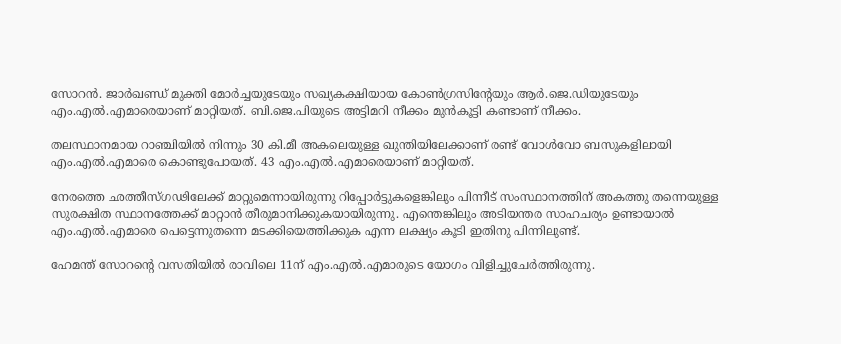സോറന്‍. ജാര്‍ഖണ്ഡ് മുക്തി മോര്‍ച്ചയുടേയും സഖ്യകക്ഷിയായ കോണ്‍ഗ്രസിന്റേയും ആര്‍.ജെ.ഡിയുടേയും എം.എല്‍.എമാരെയാണ് മാറ്റിയത്. ബി.ജെ.പിയുടെ അട്ടിമറി നീക്കം മുന്‍കൂട്ടി കണ്ടാണ് നീക്കം.

തലസ്ഥാനമായ റാഞ്ചിയില്‍ നിന്നും 30 കി.മീ അകലെയുള്ള ഖുന്തിയിലേക്കാണ് രണ്ട് വോള്‍വോ ബസുകളിലായി എം.എല്‍.എമാരെ കൊണ്ടുപോയത്. 43 എം.എല്‍.എമാരെയാണ് മാറ്റിയത്.

നേരത്തെ ഛത്തീസ്ഗഢിലേക്ക് മാറ്റുമെന്നായിരുന്നു റിപ്പോര്‍ട്ടുകളെങ്കിലും പിന്നീട് സംസ്ഥാനത്തിന് അകത്തു തന്നെയുള്ള സുരക്ഷിത സ്ഥാനത്തേക്ക് മാറ്റാന്‍ തീരുമാനിക്കുകയായിരുന്നു. എന്തെങ്കിലും അടിയന്തര സാഹചര്യം ഉണ്ടായാല്‍ എം.എല്‍.എമാരെ പെട്ടെന്നുതന്നെ മടക്കിയെത്തിക്കുക എന്ന ലക്ഷ്യം കൂടി ഇതിനു പിന്നിലുണ്ട്.

ഹേമന്ത് സോറന്റെ വസതിയില്‍ രാവിലെ 11ന് എം.എല്‍.എമാരുടെ യോഗം വിളിച്ചുചേര്‍ത്തിരുന്നു.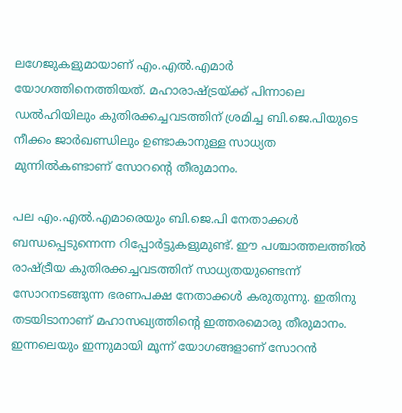ലഗേജുകളുമായാണ് എം.എല്‍.എമാര്‍ യോഗത്തിനെത്തിയത്. മഹാരാഷ്ട്രയ്ക്ക് പിന്നാലെ ഡല്‍ഹിയിലും കുതിരക്കച്ചവടത്തിന് ശ്രമിച്ച ബി.ജെ.പിയുടെ നീക്കം ജാര്‍ഖണ്ഡിലും ഉണ്ടാകാനുള്ള സാധ്യത മുന്നില്‍കണ്ടാണ് സോറന്റെ തീരുമാനം.

പല എം.എല്‍.എമാരെയും ബി.ജെ.പി നേതാക്കള്‍ ബന്ധപ്പെടുന്നെന്ന റിപ്പോര്‍ട്ടുകളുമുണ്ട്. ഈ പശ്ചാത്തലത്തില്‍ രാഷ്ട്രീയ കുതിരക്കച്ചവടത്തിന് സാധ്യതയുണ്ടെന്ന് സോറനടങ്ങുന്ന ഭരണപക്ഷ നേതാക്കള്‍ കരുതുന്നു. ഇതിനു തടയിടാനാണ് മഹാസഖ്യത്തിന്റെ ഇത്തരമൊരു തീരുമാനം. ഇന്നലെയും ഇന്നുമായി മൂന്ന് യോഗങ്ങളാണ് സോറന്‍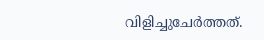വിളിച്ചുചേര്‍ത്തത്.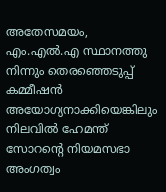അതേസമയം, എം.എല്‍.എ സ്ഥാ‌നത്തു നിന്നും തെരഞ്ഞെടുപ്പ് കമ്മീഷന്‍ അയോഗ്യനാക്കിയെങ്കിലും നിലവില്‍ ഹേമന്ത് സോറന്റെ നിയമസഭാ അംഗത്വം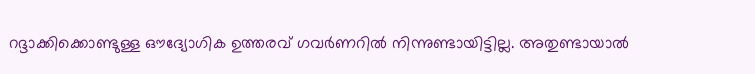റദ്ദാക്കിക്കൊണ്ടുള്ള ഔദ്യോഗിക ഉത്തരവ് ഗവര്‍ണറില്‍ നിന്നുണ്ടായിട്ടില്ല. അതുണ്ടായാല്‍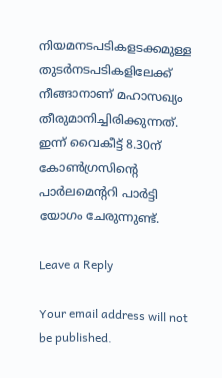നിയമനടപടികളടക്കമുള്ള തുടര്‍നടപടികളിലേക്ക് നീങ്ങാനാണ് മഹാസഖ്യം തീരുമാനിച്ചിരിക്കുന്നത്. ഇന്ന് വൈകീട്ട് 8.30ന് കോണ്‍ഗ്രസിന്റെ പാര്‍ലമെന്ററി പാര്‍ട്ടി യോഗം ചേരുന്നുണ്ട്.

Leave a Reply

Your email address will not be published.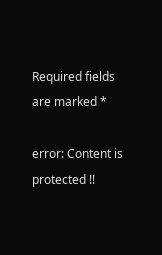Required fields are marked *

error: Content is protected !!